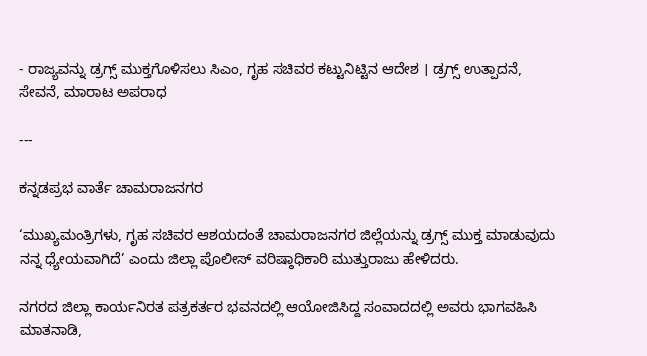- ರಾಜ್ಯವನ್ನು ಡ್ರಗ್ಸ್‌ ಮುಕ್ತಗೊಳಿಸಲು ಸಿಎಂ, ಗೃಹ ಸಚಿವರ ಕಟ್ಟುನಿಟ್ಟಿನ ಆದೇಶ । ಡ್ರಗ್ಸ್‌ ಉತ್ಪಾದನೆ, ಸೇವನೆ, ಮಾರಾಟ ಅಪರಾಧ

---

ಕನ್ನಡಪ್ರಭ ವಾರ್ತೆ ಚಾಮರಾಜನಗರ

‘ಮುಖ್ಯಮಂತ್ರಿಗಳು, ಗೃಹ ಸಚಿವರ ಆಶಯದಂತೆ ಚಾಮರಾಜನಗರ ಜಿಲ್ಲೆಯನ್ನು ಡ್ರಗ್ಸ್ ಮುಕ್ತ ಮಾಡುವುದು ನನ್ನ ಧ್ಯೇಯವಾಗಿದೆ’ ಎಂದು ಜಿಲ್ಲಾ ಪೊಲೀಸ್ ವರಿಷ್ಠಾಧಿಕಾರಿ ಮುತ್ತುರಾಜು ಹೇಳಿದರು.

ನಗರದ ಜಿಲ್ಲಾ ಕಾರ್ಯನಿರತ ಪತ್ರಕರ್ತರ ಭವನದಲ್ಲಿ ಆಯೋಜಿಸಿದ್ದ ಸಂವಾದದಲ್ಲಿ ಅವರು ಭಾಗವಹಿಸಿ ಮಾತನಾಡಿ,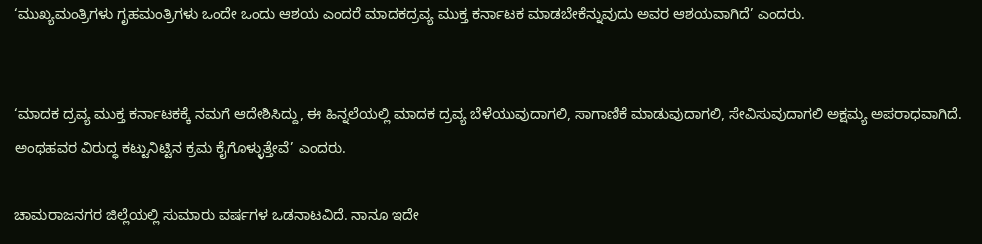‘ಮುಖ್ಯಮಂತ್ರಿಗಳು ಗೃಹಮಂತ್ರಿಗಳು ಒಂದೇ ಒಂದು ಆಶಯ ಎಂದರೆ ಮಾದಕದ್ರವ್ಯ ಮುಕ್ತ ಕರ್ನಾಟಕ ಮಾಡಬೇಕೆನ್ನುವುದು ಅವರ ಆಶಯವಾಗಿದೆ’ ಎಂದರು.


‘ಮಾದಕ ದ್ರವ್ಯ ಮುಕ್ತ ಕರ್ನಾಟಕಕ್ಕೆ ನಮಗೆ ಆದೇಶಿಸಿದ್ದು, ಈ ಹಿನ್ನಲೆಯಲ್ಲಿ ಮಾದಕ ದ್ರವ್ಯ ಬೆಳೆಯುವುದಾಗಲಿ, ಸಾಗಾಣಿಕೆ ಮಾಡುವುದಾಗಲಿ, ಸೇವಿಸುವುದಾಗಲಿ ಅಕ್ಷಮ್ಯ ಅಪರಾಧವಾಗಿದೆ. ಅಂಥಹವರ ವಿರುದ್ಧ ಕಟ್ಟುನಿಟ್ಟಿನ ಕ್ರಮ ಕೈಗೊಳ್ಳುತ್ತೇವೆ’ ಎಂದರು.

ಚಾಮರಾಜನಗರ ಜಿಲ್ಲೆಯಲ್ಲಿ ಸುಮಾರು ವರ್ಷಗಳ ಒಡನಾಟವಿದೆ. ನಾನೂ ಇದೇ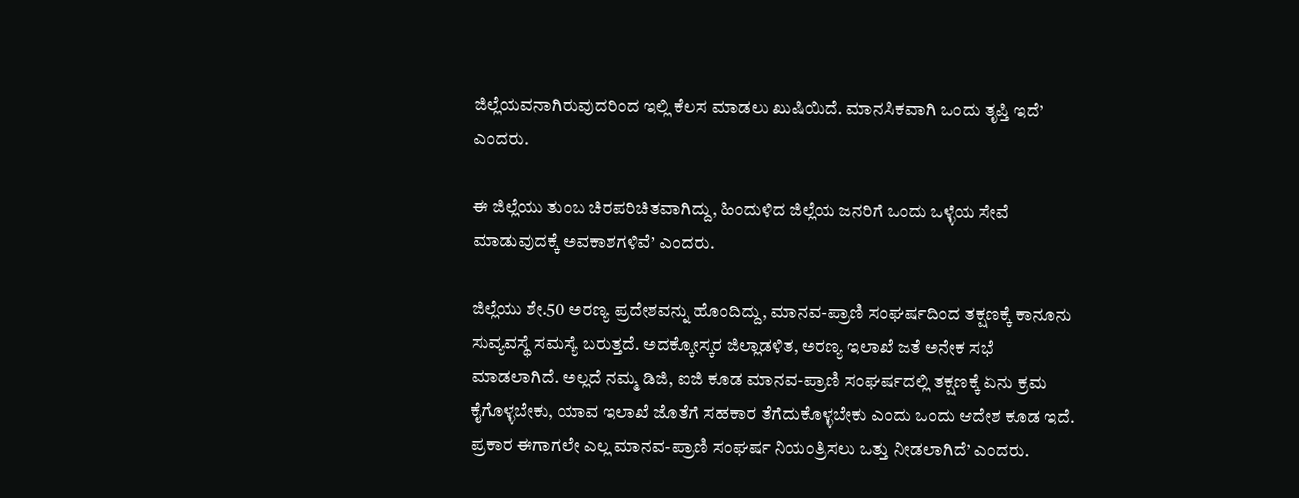ಜಿಲ್ಲೆಯವನಾಗಿರುವುದರಿಂದ ಇಲ್ಲಿ ಕೆಲಸ ಮಾಡಲು ಖುಷಿಯಿದೆ. ಮಾನಸಿಕವಾಗಿ ಒಂದು ತೃಪ್ತಿ ಇದೆ’ ಎಂದರು.

ಈ ಜಿಲ್ಲೆಯು ತುಂಬ ಚಿರಪರಿಚಿತವಾಗಿದ್ದು, ಹಿಂದುಳಿದ ಜಿಲ್ಲೆಯ ಜನರಿಗೆ ಒಂದು ಒಳ್ಳೆಯ ಸೇವೆ ಮಾಡುವುದಕ್ಕೆ ಅವಕಾಶಗಳಿವೆ’ ಎಂದರು.

ಜಿಲ್ಲೆಯು ಶೇ.50 ಅರಣ್ಯ ಪ್ರದೇಶವನ್ನು ಹೊಂದಿದ್ದು, ಮಾನವ-ಪ್ರಾಣಿ ಸಂಘರ್ಷದಿಂದ ತಕ್ಷಣಕ್ಕೆ ಕಾನೂನು ಸುವ್ಯವಸ್ಥೆ ಸಮಸ್ಯೆ ಬರುತ್ತದೆ. ಅದಕ್ಕೋಸ್ಕರ ಜಿಲ್ಲಾಡಳಿತ, ಅರಣ್ಯ ಇಲಾಖೆ ಜತೆ ಅನೇಕ ಸಭೆ ಮಾಡಲಾಗಿದೆ. ಅಲ್ಲದೆ ನಮ್ಮ ಡಿಜಿ, ಐಜಿ ಕೂಡ ಮಾನವ-ಪ್ರಾಣಿ ಸಂಘರ್ಷದಲ್ಲಿ ತಕ್ಷಣಕ್ಕೆ ಏನು ಕ್ರಮ ಕೈಗೊಳ್ಳಬೇಕು, ಯಾವ ಇಲಾಖೆ ಜೊತೆಗೆ ಸಹಕಾರ ತೆಗೆದುಕೊಳ್ಳಬೇಕು ಎಂದು ಒಂದು ಆದೇಶ ಕೂಡ ಇದೆ. ಪ್ರಕಾರ ಈಗಾಗಲೇ ಎಲ್ಲ ಮಾನವ-ಪ್ರಾಣಿ ಸಂಘರ್ಷ ನಿಯಂತ್ರಿಸಲು ಒತ್ತು ನೀಡಲಾಗಿದೆ’ ಎಂದರು.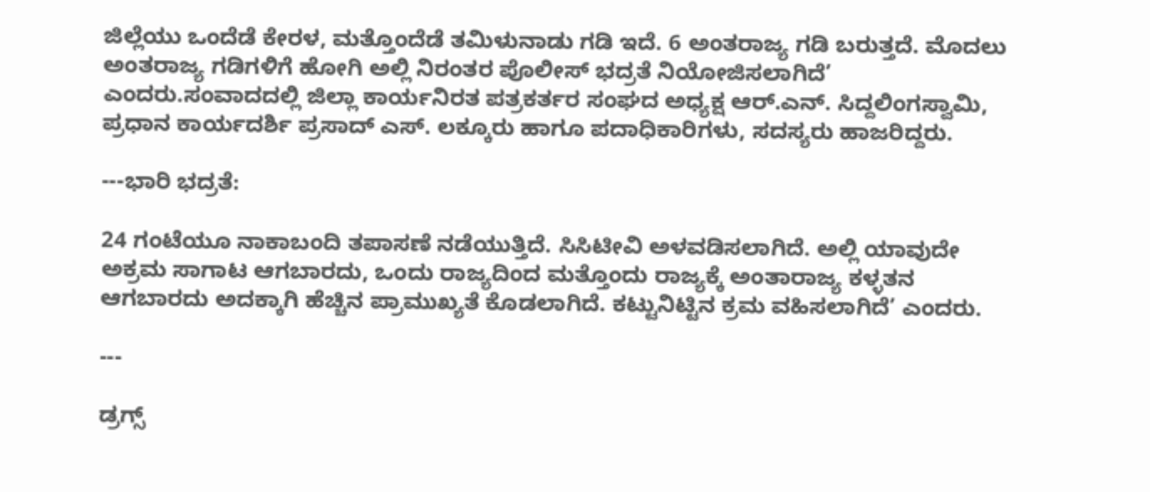ಜಿಲ್ಲೆಯು ಒಂದೆಡೆ ಕೇರಳ, ಮತ್ತೊಂದೆಡೆ ತಮಿಳುನಾಡು ಗಡಿ ಇದೆ. 6 ಅಂತರಾಜ್ಯ ಗಡಿ ಬರುತ್ತದೆ. ಮೊದಲು ಅಂತರಾಜ್ಯ ಗಡಿಗಳಿಗೆ ಹೋಗಿ ಅಲ್ಲಿ ನಿರಂತರ ಪೊಲೀಸ್‌ ಭದ್ರತೆ ನಿಯೋಜಿಸಲಾಗಿದೆ’ ಎಂದರು.ಸಂವಾದದಲ್ಲಿ ಜಿಲ್ಲಾ ಕಾರ್ಯನಿರತ ಪತ್ರಕರ್ತರ ಸಂಘದ ಅಧ್ಯಕ್ಷ ಆ‌ರ್‌.ಎನ್. ಸಿದ್ದಲಿಂಗಸ್ವಾಮಿ, ಪ್ರಧಾನ ಕಾರ್ಯದರ್ಶಿ ಪ್ರಸಾದ್ ಎಸ್. ಲಕ್ಕೂರು ಹಾಗೂ ಪದಾಧಿಕಾರಿಗಳು, ಸದಸ್ಯರು ಹಾಜರಿದ್ದರು.

---ಭಾರಿ ಭದ್ರತೆ:

24 ಗಂಟೆಯೂ ನಾಕಾಬಂದಿ ತಪಾಸಣೆ ನಡೆಯುತ್ತಿದೆ. ಸಿಸಿಟೀವಿ ಅಳವಡಿಸಲಾಗಿದೆ. ಅಲ್ಲಿ ಯಾವುದೇ ಅಕ್ರಮ ಸಾಗಾಟ ಆಗಬಾರದು, ಒಂದು ರಾಜ್ಯದಿಂದ ಮತ್ತೊಂದು ರಾಜ್ಯಕ್ಕೆ ಅಂತಾರಾಜ್ಯ ಕಳ್ಳತನ ಆಗಬಾರದು ಅದಕ್ಕಾಗಿ ಹೆಚ್ಚಿನ ಪ್ರಾಮುಖ್ಯತೆ ಕೊಡಲಾಗಿದೆ. ಕಟ್ಟುನಿಟ್ಟಿನ ಕ್ರಮ ವಹಿಸಲಾಗಿದೆ’ ಎಂದರು.

---

ಡ್ರಗ್ಸ್‌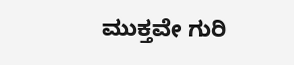ಮುಕ್ತವೇ ಗುರಿ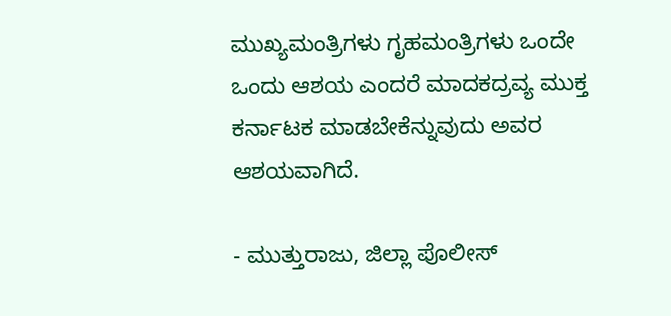ಮುಖ್ಯಮಂತ್ರಿಗಳು ಗೃಹಮಂತ್ರಿಗಳು ಒಂದೇ ಒಂದು ಆಶಯ ಎಂದರೆ ಮಾದಕದ್ರವ್ಯ ಮುಕ್ತ ಕರ್ನಾಟಕ ಮಾಡಬೇಕೆನ್ನುವುದು ಅವರ ಆಶಯವಾಗಿದೆ.

- ಮುತ್ತುರಾಜು, ಜಿಲ್ಲಾ ಪೊಲೀಸ್‌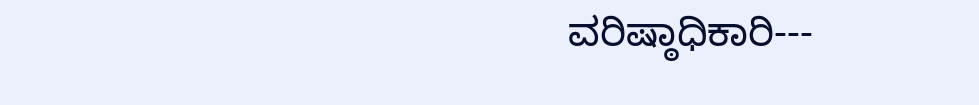ವರಿಷ್ಠಾಧಿಕಾರಿ---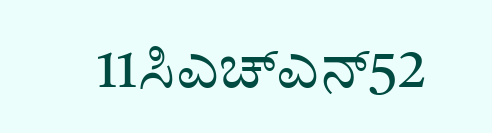11ಸಿಎಚ್‌ಎನ್‌52